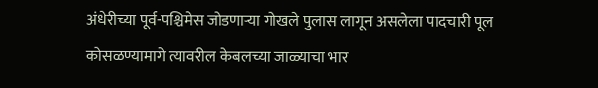अंधेरीच्या पूर्व-पश्चिमेस जोडणाऱ्या गोखले पुलास लागून असलेला पादचारी पूल कोसळण्यामागे त्यावरील केबलच्या जाळ्याचा भार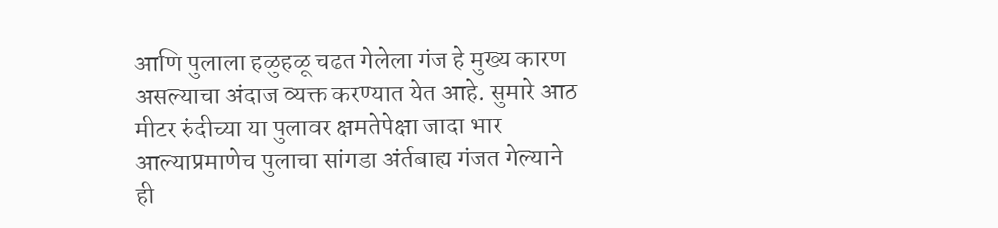आणि पुलाला हळुहळू चढत गेलेला गंज हे मुख्य कारण असल्याचा अंदाज व्यक्त करण्यात येत आहे. सुमारे आठ मीटर रुंदीच्या या पुलावर क्षमतेपेक्षा जादा भार आल्याप्रमाणेच पुलाचा सांगडा अंर्तबाह्य गंजत गेल्याने ही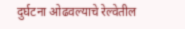दुर्घटना ओढवल्याचे रेल्वेतील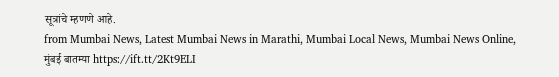सूत्रांचे म्हणणे आहे.
from Mumbai News, Latest Mumbai News in Marathi, Mumbai Local News, Mumbai News Online, मुंबई बातम्या https://ift.tt/2Kt9ELI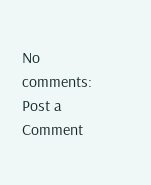No comments:
Post a Comment